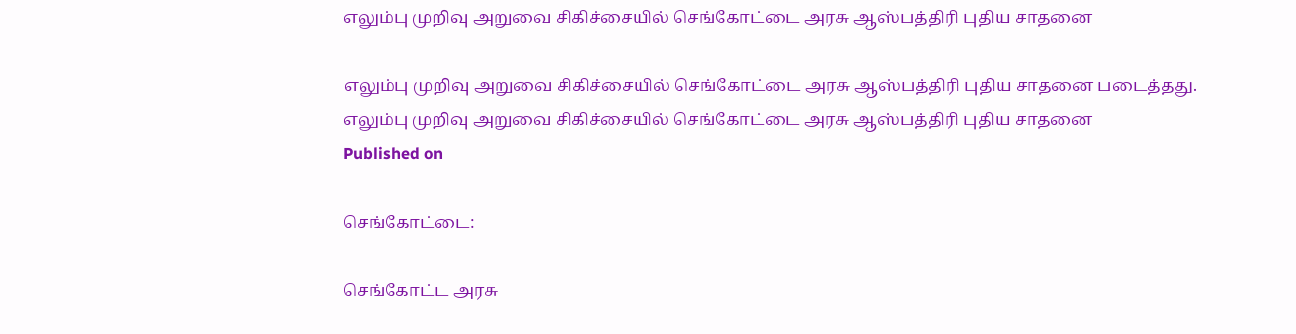எலும்பு முறிவு அறுவை சிகிச்சையில் செங்கோட்டை அரசு ஆஸ்பத்திரி புதிய சாதனை

எலும்பு முறிவு அறுவை சிகிச்சையில் செங்கோட்டை அரசு ஆஸ்பத்திரி புதிய சாதனை படைத்தது.
எலும்பு முறிவு அறுவை சிகிச்சையில் செங்கோட்டை அரசு ஆஸ்பத்திரி புதிய சாதனை
Published on

செங்கோட்டை:

செங்கோட்ட அரசு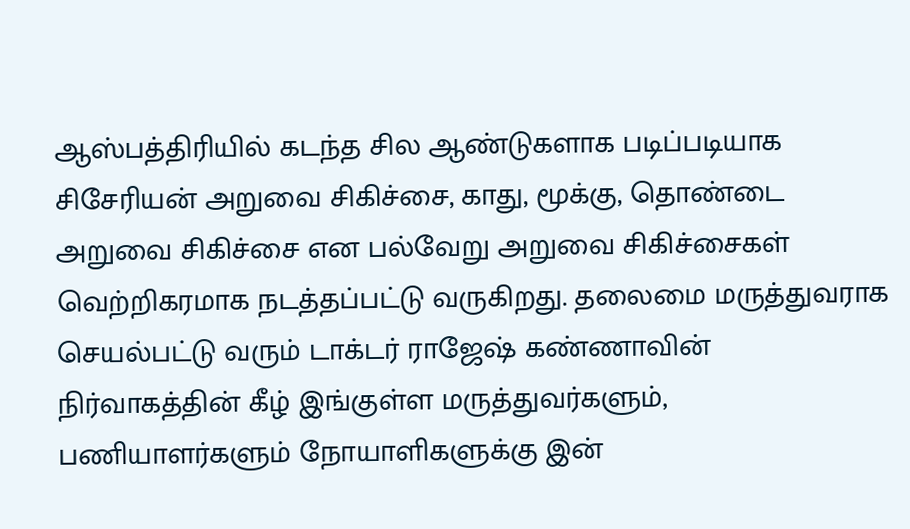ஆஸ்பத்திரியில் கடந்த சில ஆண்டுகளாக படிப்படியாக சிசேரியன் அறுவை சிகிச்சை, காது, மூக்கு, தொண்டை அறுவை சிகிச்சை என பல்வேறு அறுவை சிகிச்சைகள் வெற்றிகரமாக நடத்தப்பட்டு வருகிறது. தலைமை மருத்துவராக செயல்பட்டு வரும் டாக்டர் ராஜேஷ் கண்ணாவின் நிர்வாகத்தின் கீழ் இங்குள்ள மருத்துவர்களும், பணியாளர்களும் நோயாளிகளுக்கு இன்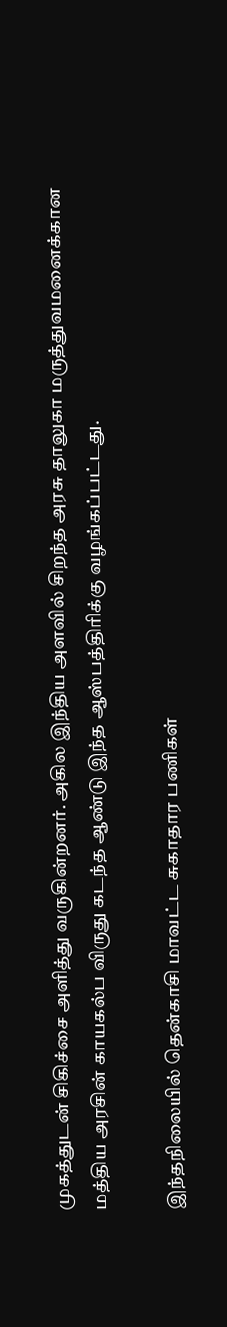முகத்துடன் சிகிச்சை அளித்து வருகின்றனர். அகில இந்திய அளவில் சிறந்த அரசு தாலுகா மருத்துவமனைக்கான மத்திய அரசின் காயகல்ப விருது கடந்த ஆண்டு இந்த ஆஸ்பத்திரிக்கு வழங்கப்பட்டது.

இந்தநிலையில் தென்காசி மாவட்ட சுகாதார பணிகள்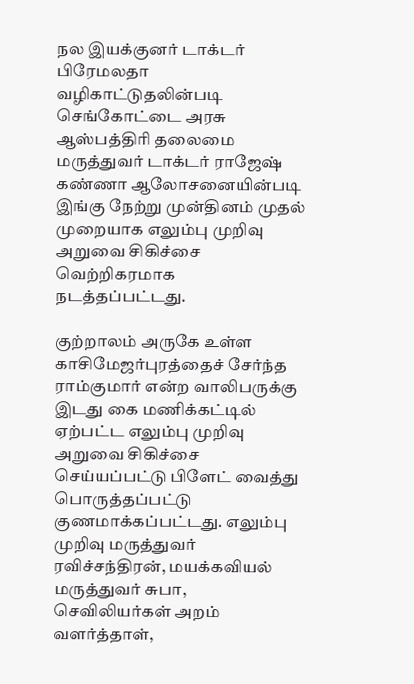நல இயக்குனர் டாக்டர் பிரேமலதா வழிகாட்டுதலின்படி செங்கோட்டை அரசு ஆஸ்பத்திரி தலைமை மருத்துவர் டாக்டர் ராஜேஷ் கண்ணா ஆலோசனையின்படி இங்கு நேற்று முன்தினம் முதல் முறையாக எலும்பு முறிவு அறுவை சிகிச்சை வெற்றிகரமாக நடத்தப்பட்டது.

குற்றாலம் அருகே உள்ள காசிமேஜர்புரத்தைச் சேர்ந்த ராம்குமார் என்ற வாலிபருக்கு இடது கை மணிக்கட்டில் ஏற்பட்ட எலும்பு முறிவு அறுவை சிகிச்சை செய்யப்பட்டு பிளேட் வைத்து பொருத்தப்பட்டு குணமாக்கப்பட்டது. எலும்பு முறிவு மருத்துவர் ரவிச்சந்திரன், மயக்கவியல் மருத்துவர் சுபா, செவிலியர்கள் அறம் வளர்த்தாள்,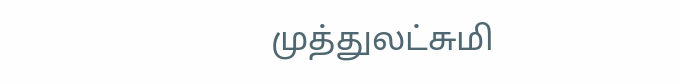முத்துலட்சுமி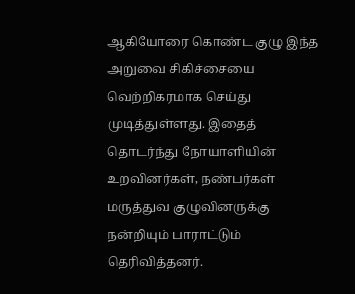ஆகியோரை கொண்ட குழு இந்த அறுவை சிகிச்சையை வெற்றிகரமாக செய்து முடித்துள்ளது. இதைத் தொடர்ந்து நோயாளியின் உறவினர்கள், நண்பர்கள் மருத்துவ குழுவினருக்கு நன்றியும் பாராட்டும் தெரிவித்தனர்.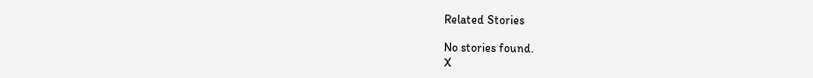Related Stories

No stories found.
X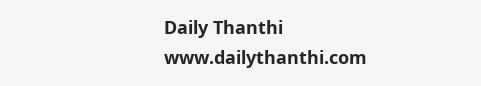Daily Thanthi
www.dailythanthi.com